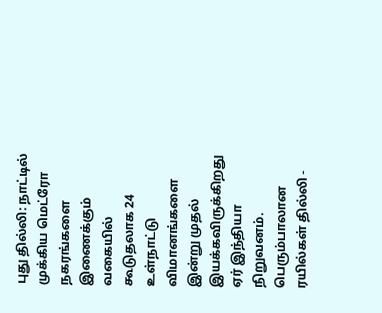புது தில்லி: நாட்டில் முக்கிய மெட்ரோ நகரங்களை இணைக்கும் வகையில் கூடுதலாக 24 உள்நாட்டு விமானங்களை இன்று முதல் இயக்கவிருக்கிறது ஏர் இந்தியா நிறுவனம்.
பெரும்பாலான ரயில்கள் தில்லி -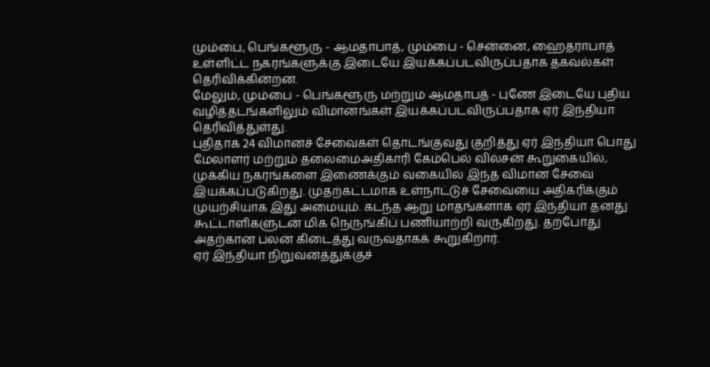மும்பை, பெங்களூரு - ஆமதாபாத், மும்பை - சென்னை, ஹைதராபாத் உள்ளிட்ட நகரங்களுக்கு இடையே இயக்கப்படவிருப்பதாக தகவல்கள் தெரிவிக்கின்றன.
மேலும், மும்பை - பெங்களூரு மற்றும் ஆமதாபத் - புணே இடையே புதிய வழித்தடங்களிலும் விமானங்கள் இயக்கப்படவிருப்பதாக ஏர் இந்தியா தெரிவித்துள்து.
புதிதாக 24 விமானச் சேவைகள் தொடங்குவது குறித்து ஏர் இந்தியா பொது மேலாளர் மற்றும் தலைமைஅதிகாரி கேம்பெல் வில்சன் கூறுகையில், முக்கிய நகரங்களை இணைக்கும் வகையில் இந்த விமான சேவை இயக்கப்படுகிறது. முதற்கட்டமாக உள்நாட்டுச் சேவையை அதிகரிக்கும் முயற்சியாக இது அமையும். கடந்த ஆறு மாதங்களாக ஏர் இந்தியா தனது கூட்டாளிகளுடன் மிக நெருங்கிப் பணியாற்றி வருகிறது. தற்போது அதற்கான பலன் கிடைத்து வருவதாகக் கூறுகிறார்.
ஏர் இந்தியா நிறுவனத்துக்குச்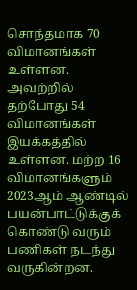சொந்தமாக 70 விமானங்கள் உள்ளன. அவற்றில் தற்போது 54 விமானங்கள் இயக்கத்தில் உள்ளன. மற்ற 16 விமானங்களும் 2023ஆம் ஆண்டில் பயன்பாட்டுக்குக் கொண்டு வரும் பணிகள் நடந்து வருகின்றன.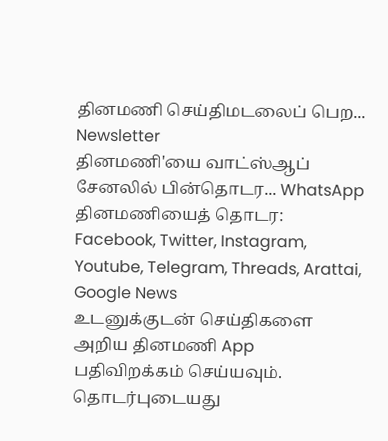தினமணி செய்திமடலைப் பெற... Newsletter
தினமணி'யை வாட்ஸ்ஆப் சேனலில் பின்தொடர... WhatsApp
தினமணியைத் தொடர: Facebook, Twitter, Instagram, Youtube, Telegram, Threads, Arattai, Google News
உடனுக்குடன் செய்திகளை அறிய தினமணி App பதிவிறக்கம் செய்யவும்.
தொடர்புடையது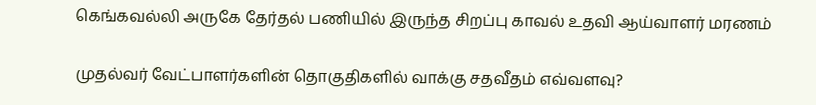கெங்கவல்லி அருகே தேர்தல் பணியில் இருந்த சிறப்பு காவல் உதவி ஆய்வாளர் மரணம்

முதல்வர் வேட்பாளர்களின் தொகுதிகளில் வாக்கு சதவீதம் எவ்வளவு?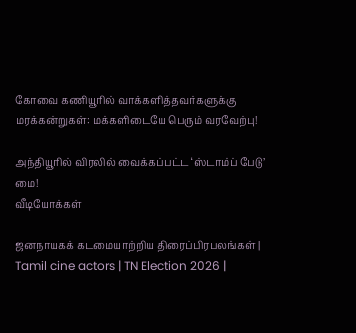கோவை கணியூரில் வாக்களித்தவர்களுக்கு மரக்கன்றுகள்: மக்களிடையே பெரும் வரவேற்பு!

அந்தியூரில் விரலில் வைக்கப்பட்ட ‘ஸ்டாம்ப் பேடு’ மை!
வீடியோக்கள்

ஜனநாயகக் கடமையாற்றிய திரைப்பிரபலங்கள் | Tamil cine actors | TN Election 2026 |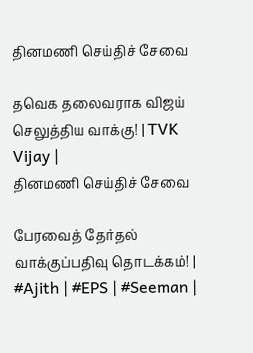தினமணி செய்திச் சேவை

தவெக தலைவராக விஜய் செலுத்திய வாக்கு! | TVK Vijay |
தினமணி செய்திச் சேவை

பேரவைத் தேர்தல் வாக்குப்பதிவு தொடக்கம்! | #Ajith | #EPS | #Seeman |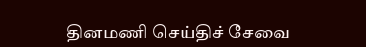தினமணி செய்திச் சேவை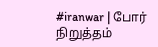#iranwar | போர் நிறுத்தம்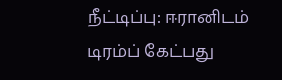நீட்டிப்பு: ஈரானிடம் டிரம்ப் கேட்பது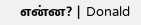என்ன? | Donald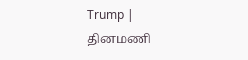Trump |
தினமணி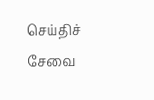செய்திச் சேவை